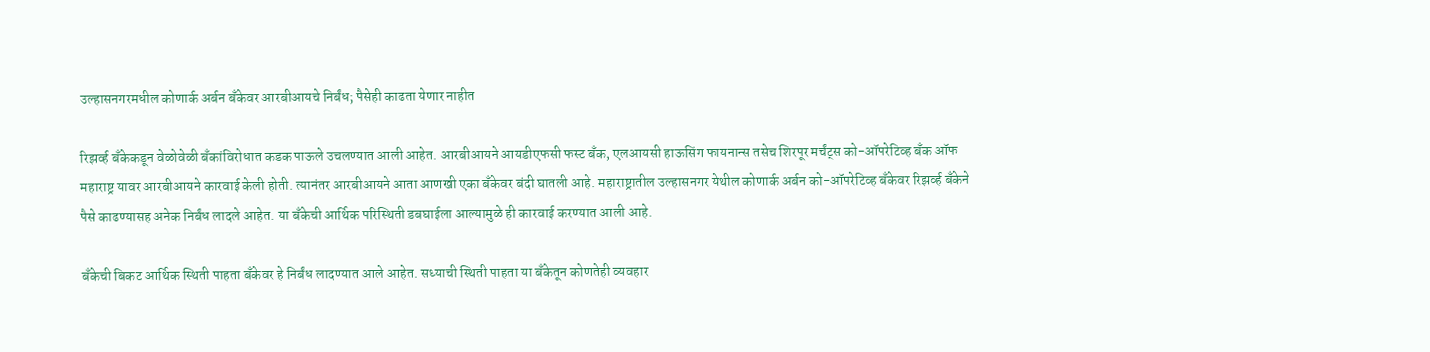उल्हासनगरमधील कोणार्क अर्बन बँकेवर आरबीआयचे निर्बंध; पैसेही काढता येणार नाहीत

रिझर्व्ह बँकेकडून वेळोवेळी बँकांविरोधात कडक पाऊले उचलण्यात आली आहेत. आरबीआयने आयडीएफसी फस्ट बँक, एलआयसी हाऊसिंग फायनान्स तसेच शिरपूर मर्चंट्स को-ऑपरेटिव्ह बँक ऑफ महाराष्ट्र यावर आरबीआयने कारवाई केली होती. त्यानंतर आरबीआयने आता आणखी एका बँकेवर बंदी घातली आहे. महाराष्ट्रातील उल्हासनगर येथील कोणार्क अर्बन को-ऑपरेटिव्ह बँकेवर रिझर्व्ह बँकेने पैसे काढण्यासह अनेक निर्बंध लादले आहेत. या बँकेची आर्थिक परिस्थिती डबघाईला आल्यामुळे ही कारवाई करण्यात आली आहे.

बँकेची बिकट आर्थिक स्थिती पाहता बँकेवर हे निर्बंध लादण्यात आले आहेत. सध्याची स्थिती पाहता या बँकेतून कोणतेही व्यवहार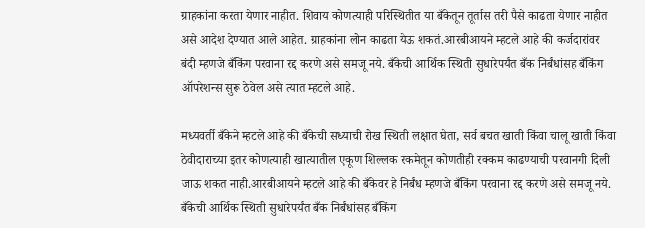ग्राहकांना करता येणार नाहीत. शिवाय कोणत्याही परिस्थितीत या बँकेतून तूर्तास तरी पैसे काढता येणार नाहीत असे आदेश देण्यात आले आहेत. ग्राहकांना लोन काढता येऊ शकतं.आरबीआयने म्हटले आहे की कर्जदारांवर बंदी म्हणजे बँकिंग परवाना रद्द करणे असे समजू नये. बँकेची आर्थिक स्थिती सुधारेपर्यंत बँक निर्बंधांसह बँकिंग ऑपरेशन्स सुरू ठेवेल असे त्यात म्हटले आहे.

मध्यवर्ती बँकेने म्हटले आहे की बँकेची सध्याची रोख स्थिती लक्षात घेता, सर्व बचत खाती किंवा चालू खाती किंवा ठेवीदाराच्या इतर कोणत्याही खात्यातील एकूण शिल्लक रकमेतून कोणतीही रक्कम काढण्याची परवानगी दिली जाऊ शकत नाही.आरबीआयने म्हटले आहे की बँकेवर हे निर्बंध म्हणजे बँकिंग परवाना रद्द करणे असे समजू नये. बँकेची आर्थिक स्थिती सुधारेपर्यंत बँक निर्बंधांसह बँकिंग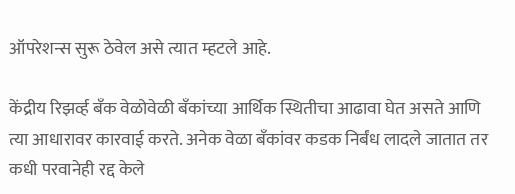ऑपरेशन्स सुरू ठेवेल असे त्यात म्हटले आहे.

केंद्रीय रिझर्व्ह बँक वेळोवेळी बँकांच्या आर्थिक स्थितीचा आढावा घेत असते आणि त्या आधारावर कारवाई करते. अनेक वेळा बँकांवर कडक निर्बंध लादले जातात तर कधी परवानेही रद्द केले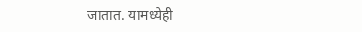जातात. यामध्येही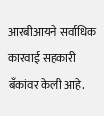आरबीआयने सर्वाधिक कारवाई सहकारी बँकांवर केली आहे.